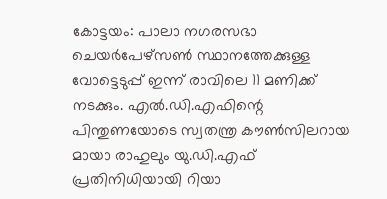കോട്ടയം: പാലാ നഗരസഭാ ചെയർപേഴ്സൺ സ്ഥാനത്തേക്കുള്ള വോട്ടെടുപ്പ് ഇന്ന് രാവിലെ 11 മണിക്ക് നടക്കും. എൽ.ഡി.എഫിന്റെ പിന്തുണയോടെ സ്വതന്ത്ര കൗൺസിലറായ മായാ രാഹുലും യു.ഡി.എഫ് പ്രതിനിധിയായി റിയാ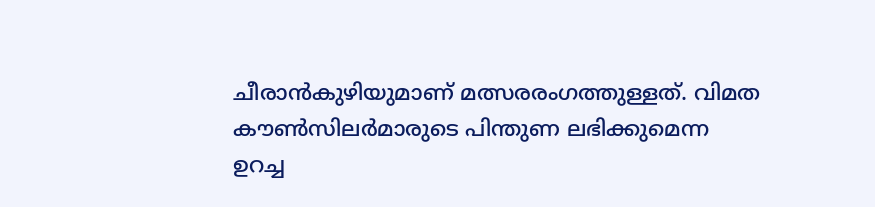ചീരാൻകുഴിയുമാണ് മത്സരരംഗത്തുള്ളത്. വിമത കൗൺസിലർമാരുടെ പിന്തുണ ലഭിക്കുമെന്ന ഉറച്ച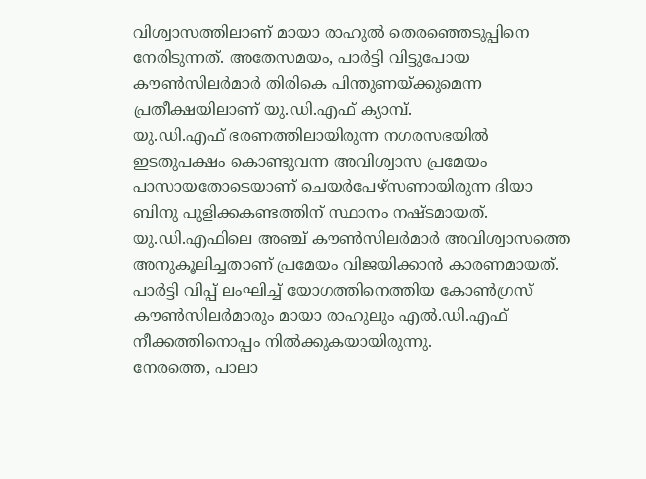വിശ്വാസത്തിലാണ് മായാ രാഹുൽ തെരഞ്ഞെടുപ്പിനെ നേരിടുന്നത്. അതേസമയം, പാർട്ടി വിട്ടുപോയ കൗൺസിലർമാർ തിരികെ പിന്തുണയ്ക്കുമെന്ന പ്രതീക്ഷയിലാണ് യു.ഡി.എഫ് ക്യാമ്പ്.
യു.ഡി.എഫ് ഭരണത്തിലായിരുന്ന നഗരസഭയിൽ ഇടതുപക്ഷം കൊണ്ടുവന്ന അവിശ്വാസ പ്രമേയം പാസായതോടെയാണ് ചെയർപേഴ്സണായിരുന്ന ദിയാ ബിനു പുളിക്കകണ്ടത്തിന് സ്ഥാനം നഷ്ടമായത്. യു.ഡി.എഫിലെ അഞ്ച് കൗൺസിലർമാർ അവിശ്വാസത്തെ അനുകൂലിച്ചതാണ് പ്രമേയം വിജയിക്കാൻ കാരണമായത്. പാർട്ടി വിപ്പ് ലംഘിച്ച് യോഗത്തിനെത്തിയ കോൺഗ്രസ് കൗൺസിലർമാരും മായാ രാഹുലും എൽ.ഡി.എഫ് നീക്കത്തിനൊപ്പം നിൽക്കുകയായിരുന്നു.
നേരത്തെ, പാലാ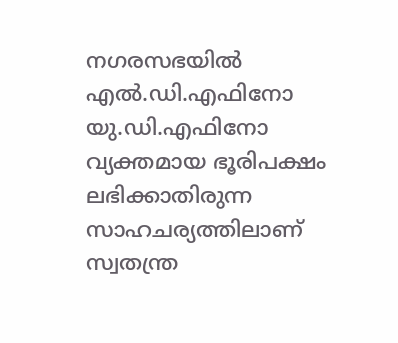നഗരസഭയിൽ എൽ.ഡി.എഫിനോ യു.ഡി.എഫിനോ വ്യക്തമായ ഭൂരിപക്ഷം ലഭിക്കാതിരുന്ന സാഹചര്യത്തിലാണ് സ്വതന്ത്ര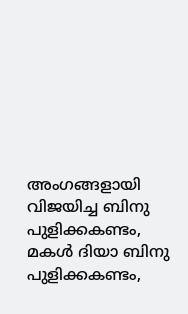അംഗങ്ങളായി വിജയിച്ച ബിനു പുളിക്കകണ്ടം, മകൾ ദിയാ ബിനു പുളിക്കകണ്ടം,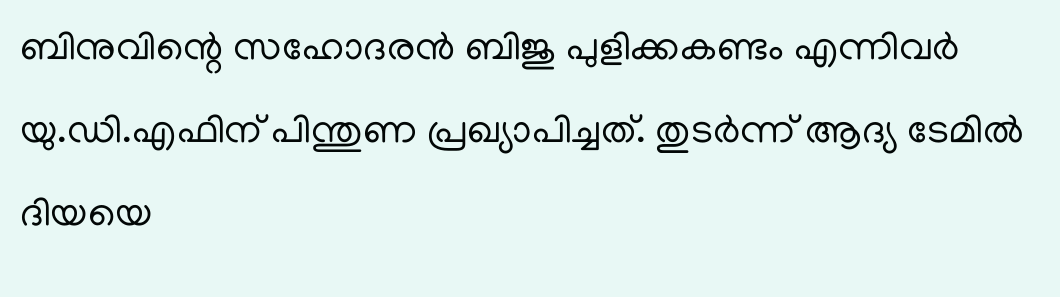ബിനുവിന്റെ സഹോദരൻ ബിജു പുളിക്കകണ്ടം എന്നിവർ യു.ഡി.എഫിന് പിന്തുണ പ്രഖ്യാപിച്ചത്. തുടർന്ന് ആദ്യ ടേമിൽ ദിയയെ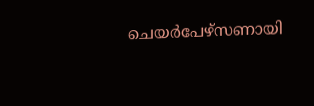ചെയർപേഴ്സണായി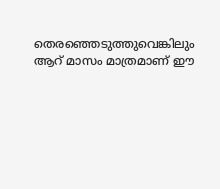തെരഞ്ഞെടുത്തുവെങ്കിലും ആറ് മാസം മാത്രമാണ് ഈ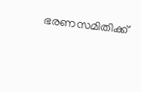ഭരണസമിതിക്ക്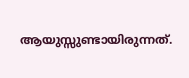ആയുസ്സുണ്ടായിരുന്നത്.